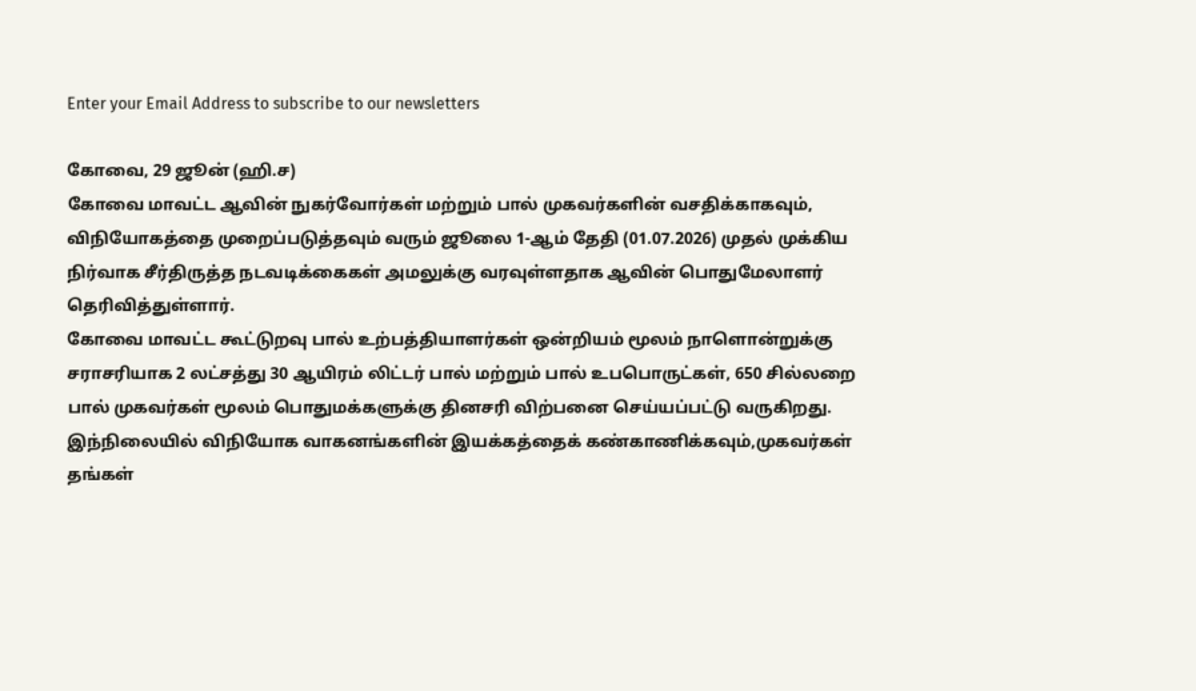Enter your Email Address to subscribe to our newsletters

கோவை, 29 ஜூன் (ஹி.ச)
கோவை மாவட்ட ஆவின் நுகர்வோர்கள் மற்றும் பால் முகவர்களின் வசதிக்காகவும், விநியோகத்தை முறைப்படுத்தவும் வரும் ஜூலை 1-ஆம் தேதி (01.07.2026) முதல் முக்கிய நிர்வாக சீர்திருத்த நடவடிக்கைகள் அமலுக்கு வரவுள்ளதாக ஆவின் பொதுமேலாளர் தெரிவித்துள்ளார்.
கோவை மாவட்ட கூட்டுறவு பால் உற்பத்தியாளர்கள் ஒன்றியம் மூலம் நாளொன்றுக்கு சராசரியாக 2 லட்சத்து 30 ஆயிரம் லிட்டர் பால் மற்றும் பால் உபபொருட்கள், 650 சில்லறை பால் முகவர்கள் மூலம் பொதுமக்களுக்கு தினசரி விற்பனை செய்யப்பட்டு வருகிறது.
இந்நிலையில் விநியோக வாகனங்களின் இயக்கத்தைக் கண்காணிக்கவும்,முகவர்கள் தங்கள்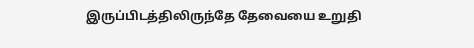இருப்பிடத்திலிருந்தே தேவையை உறுதி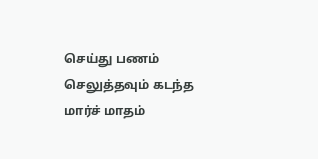செய்து பணம் செலுத்தவும் கடந்த மார்ச் மாதம்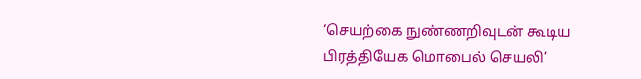‘செயற்கை நுண்ணறிவுடன் கூடிய பிரத்தியேக மொபைல் செயலி’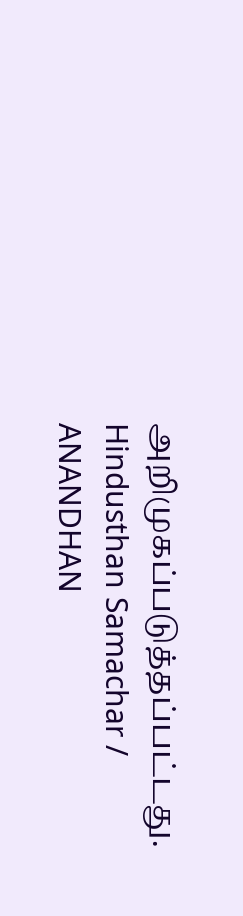அறிமுகப்படுத்தப்பட்டது.
Hindusthan Samachar / ANANDHAN